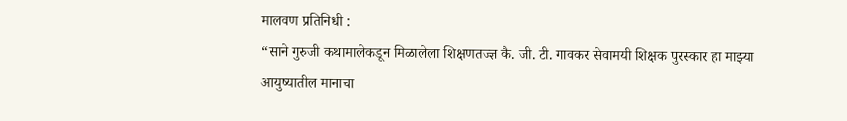मालवण प्रतिनिधी :
“साने गुरुजी कथामालेकडून मिळालेला शिक्षणतज्ज्ञ कै. जी. टी. गावकर सेवामयी शिक्षक पुरस्कार हा माझ्या आयुष्यातील मानाचा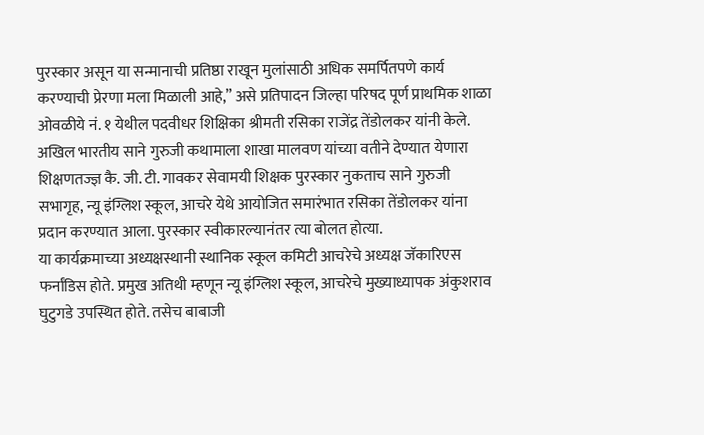पुरस्कार असून या सन्मानाची प्रतिष्ठा राखून मुलांसाठी अधिक समर्पितपणे कार्य करण्याची प्रेरणा मला मिळाली आहे,” असे प्रतिपादन जिल्हा परिषद पूर्ण प्राथमिक शाळा ओवळीये नं. १ येथील पदवीधर शिक्षिका श्रीमती रसिका राजेंद्र तेंडोलकर यांनी केले.
अखिल भारतीय साने गुरुजी कथामाला शाखा मालवण यांच्या वतीने देण्यात येणारा शिक्षणतज्ज्ञ कै. जी. टी. गावकर सेवामयी शिक्षक पुरस्कार नुकताच साने गुरुजी सभागृह, न्यू इंग्लिश स्कूल, आचरे येथे आयोजित समारंभात रसिका तेंडोलकर यांना प्रदान करण्यात आला. पुरस्कार स्वीकारल्यानंतर त्या बोलत होत्या.
या कार्यक्रमाच्या अध्यक्षस्थानी स्थानिक स्कूल कमिटी आचरेचे अध्यक्ष जॅकारिएस फर्नांडिस होते. प्रमुख अतिथी म्हणून न्यू इंग्लिश स्कूल, आचरेचे मुख्याध्यापक अंकुशराव घुटुगडे उपस्थित होते. तसेच बाबाजी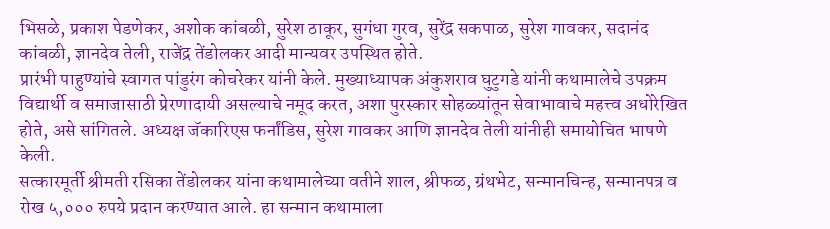भिसळे, प्रकाश पेडणेकर, अशोक कांबळी, सुरेश ठाकूर, सुगंधा गुरव, सुरेंद्र सकपाळ, सुरेश गावकर, सदानंद कांबळी, ज्ञानदेव तेली, राजेंद्र तेंडोलकर आदी मान्यवर उपस्थित होते.
प्रारंभी पाहुण्यांचे स्वागत पांडुरंग कोचरेकर यांनी केले. मुख्याध्यापक अंकुशराव घुटुगडे यांनी कथामालेचे उपक्रम विद्यार्थी व समाजासाठी प्रेरणादायी असल्याचे नमूद करत, अशा पुरस्कार सोहळ्यांतून सेवाभावाचे महत्त्व अधोरेखित होते, असे सांगितले. अध्यक्ष जॅकारिएस फर्नांडिस, सुरेश गावकर आणि ज्ञानदेव तेली यांनीही समायोचित भाषणे केली.
सत्कारमूर्ती श्रीमती रसिका तेंडोलकर यांना कथामालेच्या वतीने शाल, श्रीफळ, ग्रंथभेट, सन्मानचिन्ह, सन्मानपत्र व रोख ५,००० रुपये प्रदान करण्यात आले. हा सन्मान कथामाला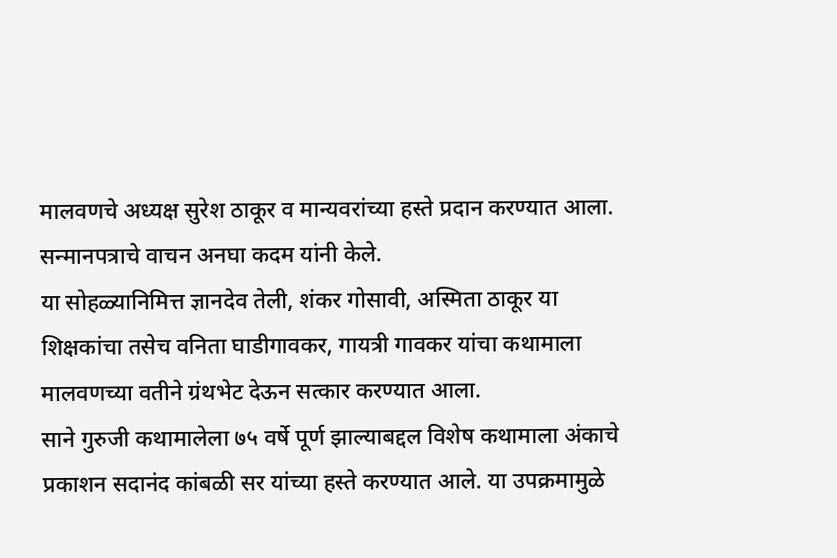मालवणचे अध्यक्ष सुरेश ठाकूर व मान्यवरांच्या हस्ते प्रदान करण्यात आला. सन्मानपत्राचे वाचन अनघा कदम यांनी केले.
या सोहळ्यानिमित्त ज्ञानदेव तेली, शंकर गोसावी, अस्मिता ठाकूर या शिक्षकांचा तसेच वनिता घाडीगावकर, गायत्री गावकर यांचा कथामाला मालवणच्या वतीने ग्रंथभेट देऊन सत्कार करण्यात आला.
साने गुरुजी कथामालेला ७५ वर्षे पूर्ण झाल्याबद्दल विशेष कथामाला अंकाचे प्रकाशन सदानंद कांबळी सर यांच्या हस्ते करण्यात आले. या उपक्रमामुळे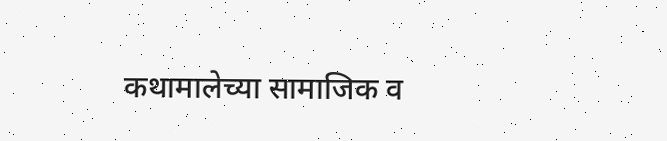कथामालेच्या सामाजिक व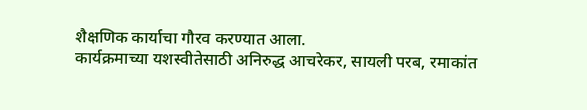शैक्षणिक कार्याचा गौरव करण्यात आला.
कार्यक्रमाच्या यशस्वीतेसाठी अनिरुद्ध आचरेकर, सायली परब, रमाकांत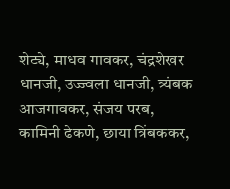शेट्ये, माधव गावकर, चंद्रशेखर धानजी, उज्ज्वला धानजी, त्र्यंबक आजगावकर, संजय परब, कामिनी ढेकणे, छाया त्रिंबककर,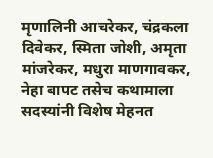मृणालिनी आचरेकर, चंद्रकला दिवेकर, स्मिता जोशी, अमृता मांजरेकर, मधुरा माणगावकर, नेहा बापट तसेच कथामाला सदस्यांनी विशेष मेहनत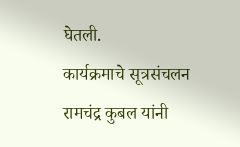घेतली.
कार्यक्रमाचे सूत्रसंचलन रामचंद्र कुबल यांनी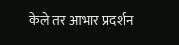केले तर आभार प्रदर्शन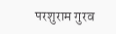परशुराम गुरव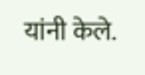यांनी केले.